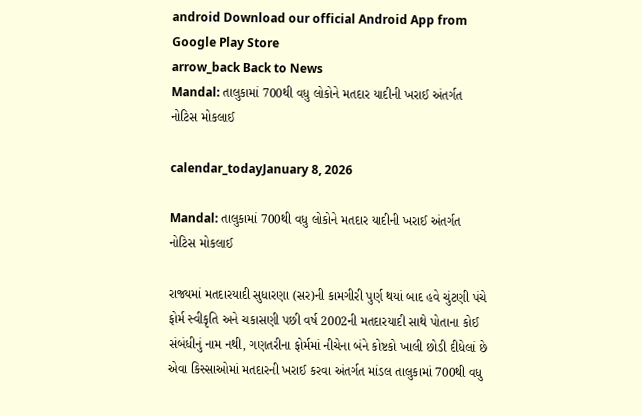android Download our official Android App from Google Play Store
arrow_back Back to News
Mandal: તાલુકામાં 700થી વધુ લોકોને મતદાર યાદીની ખરાઈ અંતર્ગત નોટિસ મોકલાઈ

calendar_todayJanuary 8, 2026

Mandal: તાલુકામાં 700થી વધુ લોકોને મતદાર યાદીની ખરાઈ અંતર્ગત નોટિસ મોકલાઈ

રાજ્યમાં મતદારયાદી સુધારણા (સર)ની કામગીરી પુર્ણ થયાં બાદ હવે ચુંટણી પંચે ફોર્મ સ્વીકૃતિ અને ચકાસણી પછી વર્ષ 2002ની મતદારયાદી સાથે પોતાના કોઈ સંબંધીનું નામ નથી, ગણતરીના ફોર્મમાં નીચેના બંને કોષ્ટકો ખાલી છોડી દીધેલાં છે એવા કિસ્સાઓમાં મતદારની ખરાઈ કરવા અંતર્ગત માંડલ તાલુકામાં 700થી વધુ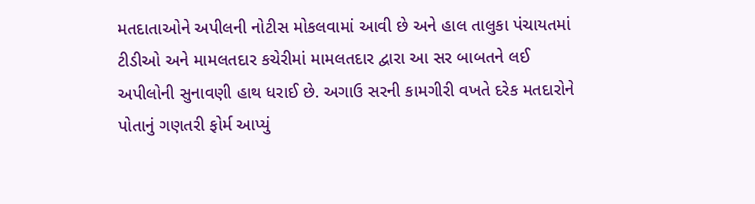મતદાતાઓને અપીલની નોટીસ મોકલવામાં આવી છે અને હાલ તાલુકા પંચાયતમાં ટીડીઓ અને મામલતદાર કચેરીમાં મામલતદાર દ્વારા આ સર બાબતને લઈ અપીલોની સુનાવણી હાથ ધરાઈ છે. અગાઉ સરની કામગીરી વખતે દરેક મતદારોને પોતાનું ગણતરી ફોર્મ આપ્યું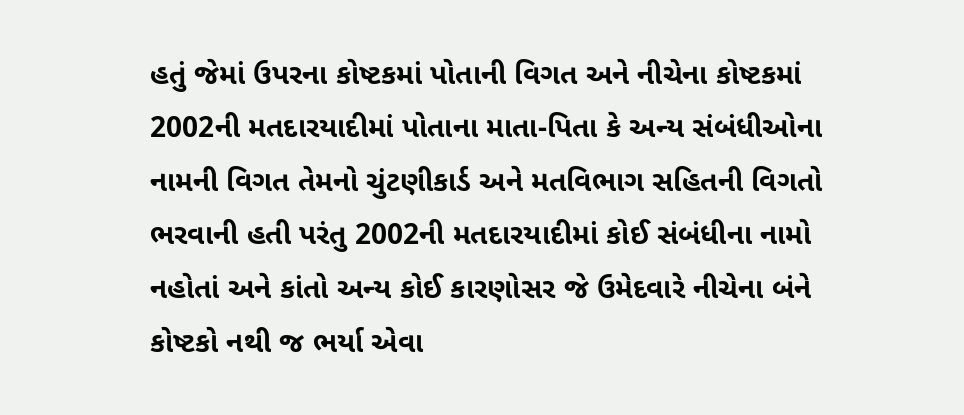હતું જેમાં ઉપરના કોષ્ટકમાં પોતાની વિગત અને નીચેના કોષ્ટકમાં 2002ની મતદારયાદીમાં પોતાના માતા-પિતા કે અન્ય સંબંધીઓના નામની વિગત તેમનો ચુંટણીકાર્ડ અને મતવિભાગ સહિતની વિગતો ભરવાની હતી પરંતુ 2002ની મતદારયાદીમાં કોઈ સંબંધીના નામો નહોતાં અને કાંતો અન્ય કોઈ કારણોસર જે ઉમેદવારે નીચેના બંને કોષ્ટકો નથી જ ભર્યા એવા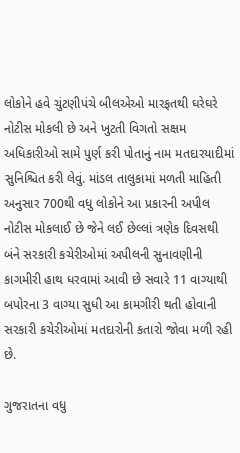લોકોને હવે ચુંટણીપંચે બીલએઓ મારફતથી ઘરેઘરે નોટીસ મોકલી છે અને ખુટતી વિગતો સક્ષમ અધિકારીઓ સામે પુર્ણ કરી પોતાનું નામ મતદારયાદીમાં સુનિશ્ચિત કરી લેવું. માંડલ તાલુકામાં મળતી માહિતી અનુસાર 700થી વધુ લોકોને આ પ્રકારની અપીલ નોટીસ મોકલાઈ છે જેને લઈ છેલ્લાં ત્રણેક દિવસથી બંને સરકારી કચેરીઓમાં અપીલની સુનાવણીની કાગમીરી હાથ ધરવામાં આવી છે સવારે 11 વાગ્યાથી બપોરના 3 વાગ્યા સુધી આ કામગીરી થતી હોવાની સરકારી કચેરીઓમાં મતદારોની કતારો જોવા મળી રહી છે.

ગુજરાતના વધુ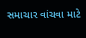સમાચાર વાંચવા માટે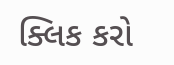ક્લિક કરો